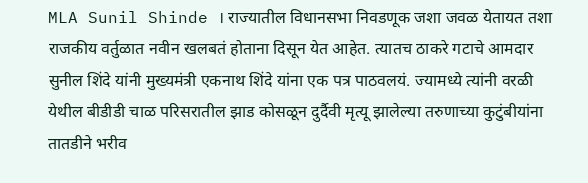MLA Sunil Shinde । राज्यातील विधानसभा निवडणूक जशा जवळ येतायत तशा राजकीय वर्तुळात नवीन खलबतं होताना दिसून येत आहेत. त्यातच ठाकरे गटाचे आमदार सुनील शिंदे यांनी मुख्यमंत्री एकनाथ शिंदे यांना एक पत्र पाठवलयं. ज्यामध्ये त्यांनी वरळी येथील बीडीडी चाळ परिसरातील झाड कोसळून दुर्दैवी मृत्यू झालेल्या तरुणाच्या कुटुंबीयांना तातडीने भरीव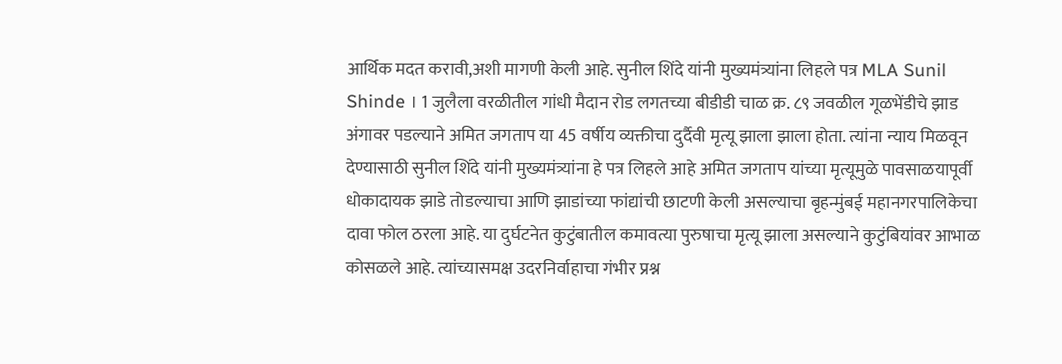आर्थिक मदत करावी,अशी मागणी केली आहे. सुनील शिंदे यांनी मुख्यमंत्र्यांना लिहले पत्र MLA Sunil Shinde । 1 जुलैला वरळीतील गांधी मैदान रोड लगतच्या बीडीडी चाळ क्र. ८९ जवळील गूळभेंडीचे झाड अंगावर पडल्याने अमित जगताप या 45 वर्षीय व्यक्तीचा दुर्दैवी मृत्यू झाला झाला होता. त्यांना न्याय मिळवून देण्यासाठी सुनील शिंदे यांनी मुख्यमंत्र्यांना हे पत्र लिहले आहे अमित जगताप यांच्या मृत्यूमुळे पावसाळयापूर्वी धोकादायक झाडे तोडल्याचा आणि झाडांच्या फांद्यांची छाटणी केली असल्याचा बृहन्मुंबई महानगरपालिकेचा दावा फोल ठरला आहे. या दुर्घटनेत कुटुंबातील कमावत्या पुरुषाचा मृत्यू झाला असल्याने कुटुंबियांवर आभाळ कोसळले आहे. त्यांच्यासमक्ष उदरनिर्वाहाचा गंभीर प्रश्न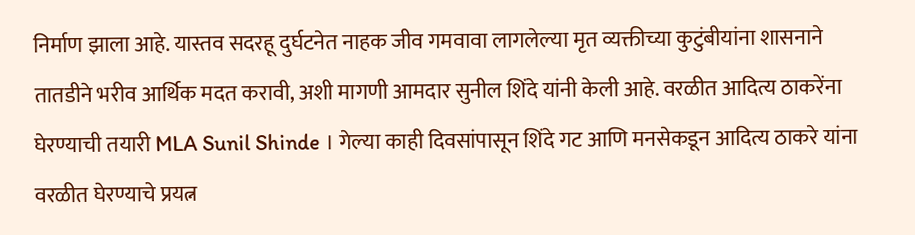निर्माण झाला आहे. यास्तव सदरहू दुर्घटनेत नाहक जीव गमवावा लागलेल्या मृत व्यक्तीच्या कुटुंबीयांना शासनाने तातडीने भरीव आर्थिक मदत करावी, अशी मागणी आमदार सुनील शिंदे यांनी केली आहे. वरळीत आदित्य ठाकरेंना घेरण्याची तयारी MLA Sunil Shinde । गेल्या काही दिवसांपासून शिंदे गट आणि मनसेकडून आदित्य ठाकरे यांना वरळीत घेरण्याचे प्रयत्न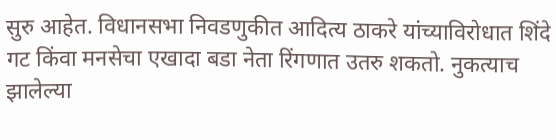सुरु आहेत. विधानसभा निवडणुकीत आदित्य ठाकरे यांच्याविरोधात शिंदे गट किंवा मनसेचा एखादा बडा नेता रिंगणात उतरु शकतो. नुकत्याच झालेल्या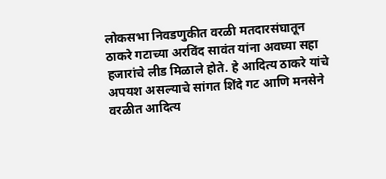लोकसभा निवडणुकीत वरळी मतदारसंघातून ठाकरे गटाच्या अरविंद सावंत यांना अवघ्या सहा हजारांचे लीड मिळाले होते. हे आदित्य ठाकरे यांचे अपयश असल्याचे सांगत शिंदे गट आणि मनसेने वरळीत आदित्य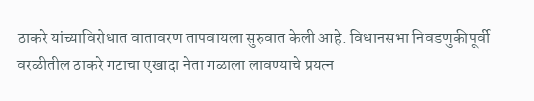ठाकरे यांच्याविरोधात वातावरण तापवायला सुरुवात केली आहे. विधानसभा निवडणुकीपूर्वी वरळीतील ठाकरे गटाचा एखादा नेता गळाला लावण्याचे प्रयत्न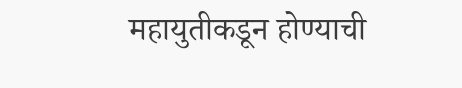महायुतीकडून होण्याची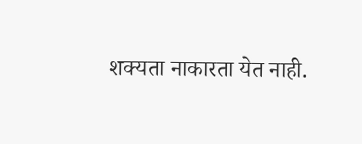शक्यता नाकारता येत नाही.